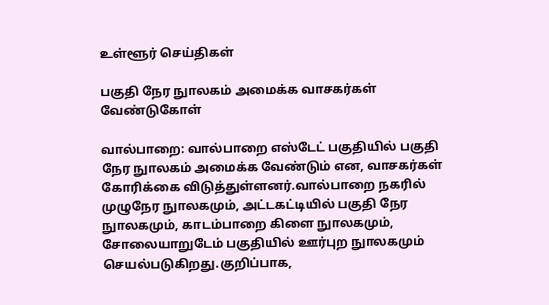உள்ளூர் செய்திகள்

பகுதி நேர நுாலகம் அமைக்க வாசகர்கள் வேண்டுகோள்

வால்பாறை: வால்பாறை எஸ்டேட் பகுதியில் பகுதி நேர நுாலகம் அமைக்க வேண்டும் என, வாசகர்கள் கோரிக்கை விடுத்துள்ளனர்.வால்பாறை நகரில் முழுநேர நுாலகமும், அட்டகட்டியில் பகுதி நேர நுாலகமும், காடம்பாறை கிளை நுாலகமும், சோலையாறுடேம் பகுதியில் ஊர்புற நுாலகமும் செயல்படுகிறது.குறிப்பாக,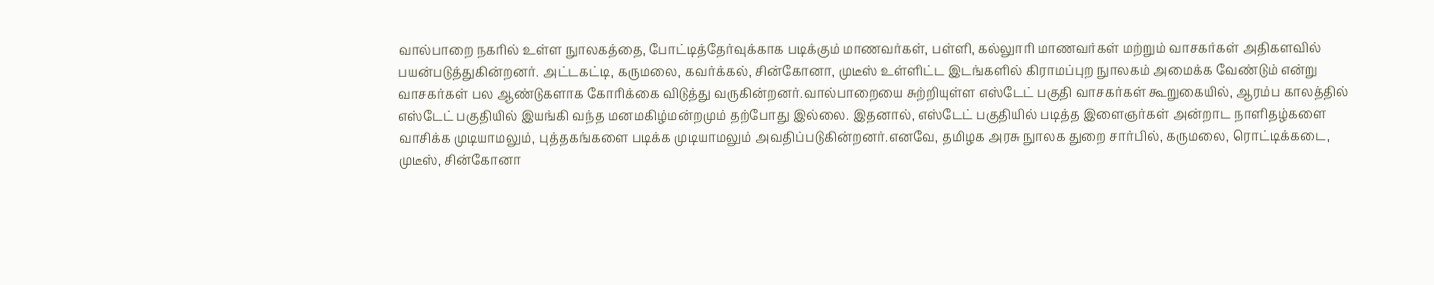வால்பாறை நகரில் உள்ள நுாலகத்தை, போட்டித்தேர்வுக்காக படிக்கும் மாணவர்கள், பள்ளி, கல்லுாரி மாணவர்கள் மற்றும் வாசகர்கள் அதிகளவில் பயன்படுத்துகின்றனர். அட்டகட்டி, கருமலை, கவர்க்கல், சின்கோனா, முடீஸ் உள்ளிட்ட இடங்களில் கிராமப்புற நுாலகம் அமைக்க வேண்டும் என்று வாசகர்கள் பல ஆண்டுகளாக கோரிக்கை விடுத்து வருகின்றனர்.வால்பாறையை சுற்றியுள்ள எஸ்டேட் பகுதி வாசகர்கள் கூறுகையில், ஆரம்ப காலத்தில் எஸ்டேட் பகுதியில் இயங்கி வந்த மனமகிழ்மன்றமும் தற்போது இல்லை. இதனால், எஸ்டேட் பகுதியில் படித்த இளைஞர்கள் அன்றாட நாளிதழ்களை வாசிக்க முடியாமலும், புத்தகங்களை படிக்க முடியாமலும் அவதிப்படுகின்றனர்.எனவே, தமிழக அரசு நுாலக துறை சார்பில், கருமலை, ரொட்டிக்கடை, முடீஸ், சின்கோனா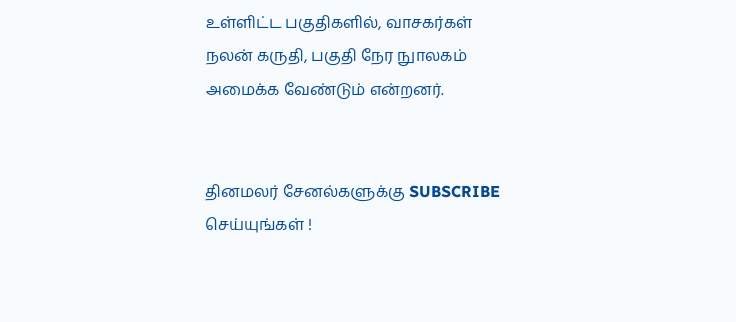உள்ளிட்ட பகுதிகளில், வாசகர்கள் நலன் கருதி, பகுதி நேர நுாலகம் அமைக்க வேண்டும் என்றனர்.


தினமலர் சேனல்களுக்கு SUBSCRIBE செய்யுங்கள் !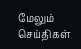மேலும் செய்திகள்